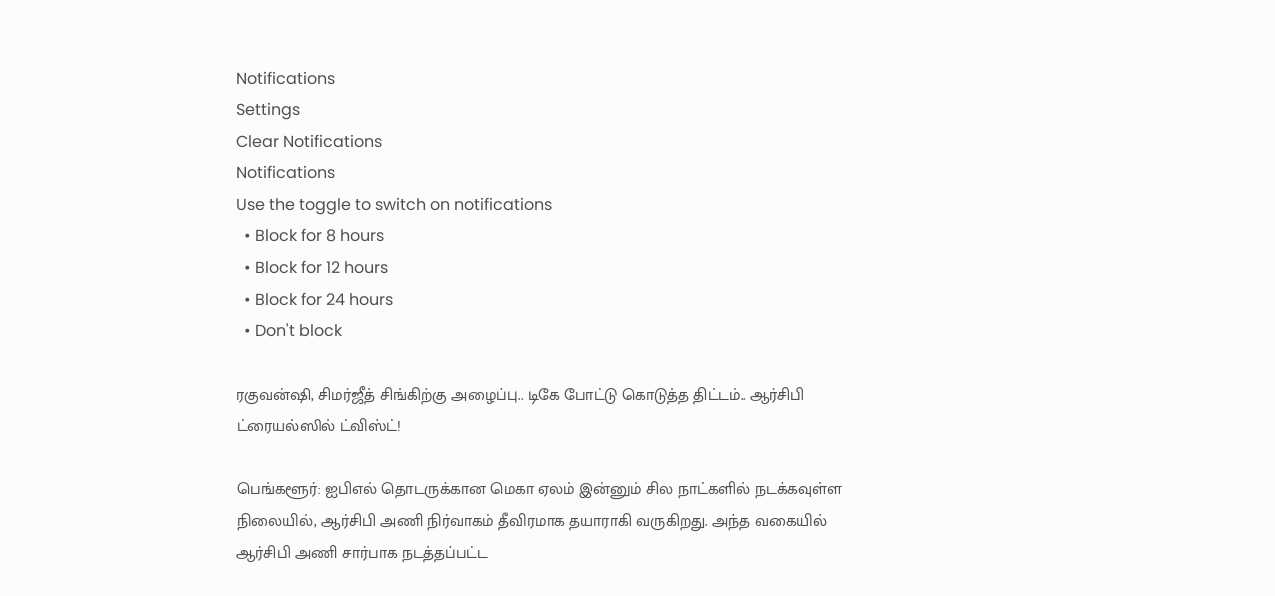Notifications
Settings
Clear Notifications
Notifications
Use the toggle to switch on notifications
  • Block for 8 hours
  • Block for 12 hours
  • Block for 24 hours
  • Don't block

ரகுவன்ஷி, சிமர்ஜீத் சிங்கிற்கு அழைப்பு.. டிகே போட்டு கொடுத்த திட்டம்.. ஆர்சிபி ட்ரையல்ஸில் ட்விஸ்ட்!

பெங்களூர்: ஐபிஎல் தொடருக்கான மெகா ஏலம் இன்னும் சில நாட்களில் நடக்கவுள்ள நிலையில், ஆர்சிபி அணி நிர்வாகம் தீவிரமாக தயாராகி வருகிறது. அந்த வகையில் ஆர்சிபி அணி சார்பாக நடத்தப்பட்ட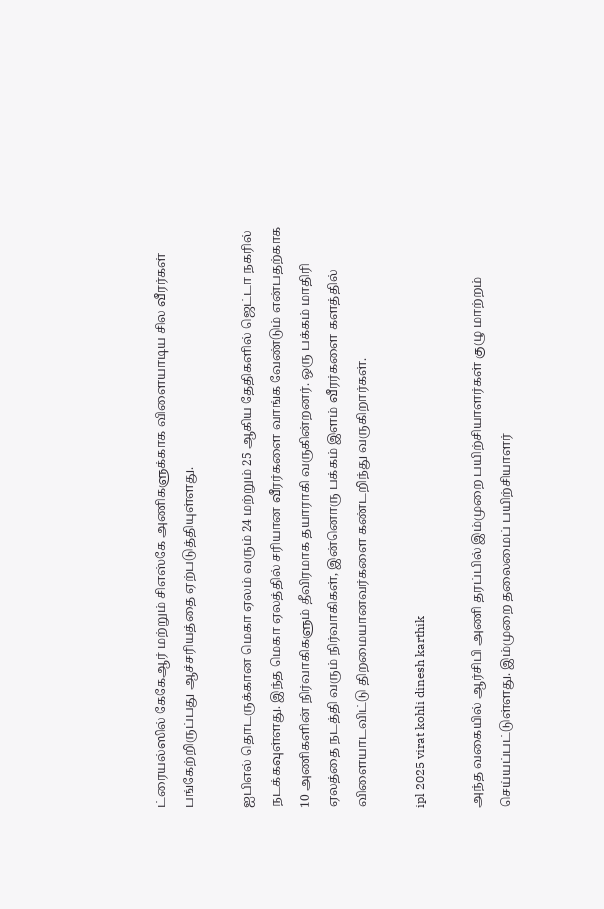ட்ரையல்ஸில் கேகேஆர் மற்றும் சிஎஸ்கே அணிகளுக்காக விளையாடிய சில வீரர்கள் பங்கேற்றிருப்பது ஆச்சரியத்தை ஏற்படுத்தியுள்ளது.

ஐபிஎல் தொடருக்கான மெகா ஏலம் வரும் 24 மற்றும் 25 ஆகிய தேதிகளில் ஜெட்டா நகரில் நடக்கவுள்ளது. இந்த மெகா ஏலத்தில் சரியான வீரர்களை வாங்க வேண்டும் என்பதற்காக 10 அணிகளின் நிர்வாகிகளும் தீவிரமாக தயாராகி வருகின்றனர். ஒரு பக்கம் மாதிரி ஏலத்தை நடத்தி வரும் நிர்வாகிகள், இன்னொரு பக்கம் இளம் வீரர்களை களத்தில் விளையாடவிட்டு திறமையானவர்களை கண்டறிந்து வருகிறார்கள்.

ipl 2025 virat kohli dinesh karthik

அந்த வகையில் ஆர்சிபி அணி தரப்பில் இம்முறை பயிற்சியாளர்கள் குழு மாற்றம் செய்யப்பட்டுள்ளது. இம்முறை தலைமைப் பயிற்சியாளர்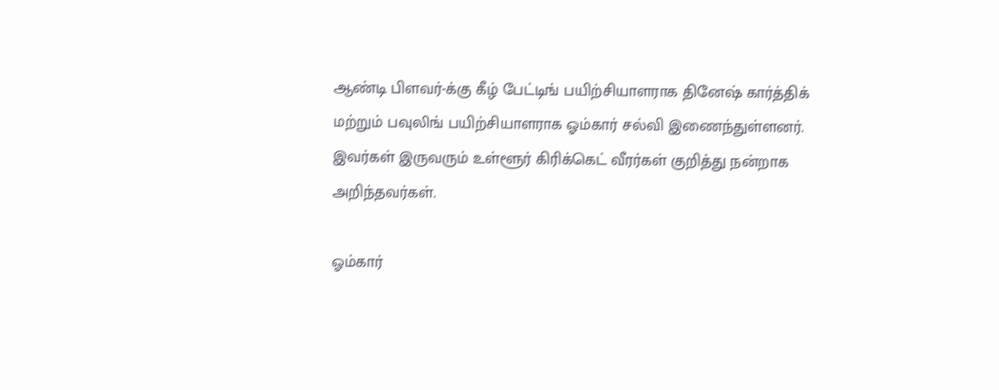ஆண்டி பிளவர்-க்கு கீழ் பேட்டிங் பயிற்சியாளராக தினேஷ் கார்த்திக் மற்றும் பவுலிங் பயிற்சியாளராக ஓம்கார் சல்வி இணைந்துள்ளனர். இவர்கள் இருவரும் உள்ளூர் கிரிக்கெட் வீரர்கள் குறித்து நன்றாக அறிந்தவர்கள்.

ஓம்கார்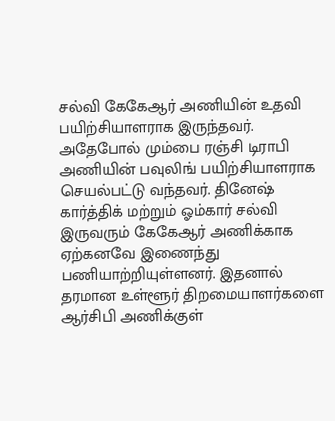சல்வி கேகேஆர் அணியின் உதவி பயிற்சியாளராக இருந்தவர். அதேபோல் மும்பை ரஞ்சி டிராபி அணியின் பவுலிங் பயிற்சியாளராக செயல்பட்டு வந்தவர். தினேஷ் கார்த்திக் மற்றும் ஓம்கார் சல்வி இருவரும் கேகேஆர் அணிக்காக ஏற்கனவே இணைந்து பணியாற்றியுள்ளனர். இதனால் தரமான உள்ளூர் திறமையாளர்களை ஆர்சிபி அணிக்குள்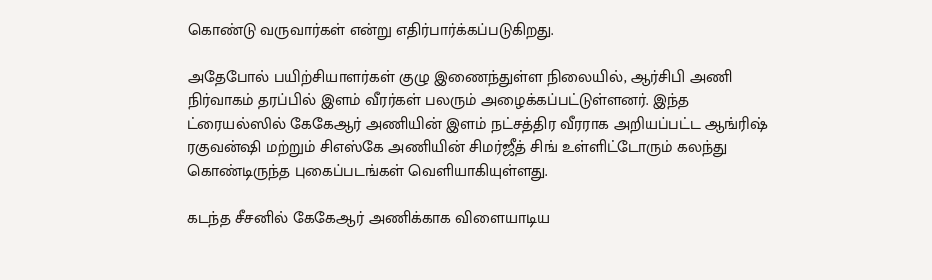கொண்டு வருவார்கள் என்று எதிர்பார்க்கப்படுகிறது.

அதேபோல் பயிற்சியாளர்கள் குழு இணைந்துள்ள நிலையில், ஆர்சிபி அணி நிர்வாகம் தரப்பில் இளம் வீரர்கள் பலரும் அழைக்கப்பட்டுள்ளனர். இந்த ட்ரையல்ஸில் கேகேஆர் அணியின் இளம் நட்சத்திர வீரராக அறியப்பட்ட ஆங்ரிஷ் ரகுவன்ஷி மற்றும் சிஎஸ்கே அணியின் சிமர்ஜீத் சிங் உள்ளிட்டோரும் கலந்து கொண்டிருந்த புகைப்படங்கள் வெளியாகியுள்ளது.

கடந்த சீசனில் கேகேஆர் அணிக்காக விளையாடிய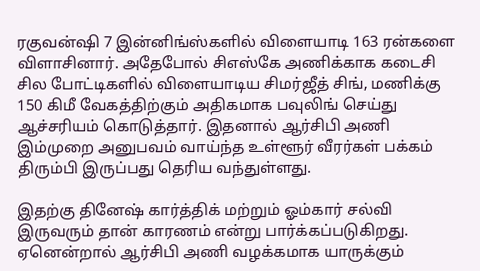ரகுவன்ஷி 7 இன்னிங்ஸ்களில் விளையாடி 163 ரன்களை விளாசினார். அதேபோல் சிஎஸ்கே அணிக்காக கடைசி சில போட்டிகளில் விளையாடிய சிமர்ஜீத் சிங், மணிக்கு 150 கிமீ வேகத்திற்கும் அதிகமாக பவுலிங் செய்து ஆச்சரியம் கொடுத்தார். இதனால் ஆர்சிபி அணி இம்முறை அனுபவம் வாய்ந்த உள்ளூர் வீரர்கள் பக்கம் திரும்பி இருப்பது தெரிய வந்துள்ளது.

இதற்கு தினேஷ் கார்த்திக் மற்றும் ஓம்கார் சல்வி இருவரும் தான் காரணம் என்று பார்க்கப்படுகிறது. ஏனென்றால் ஆர்சிபி அணி வழக்கமாக யாருக்கும்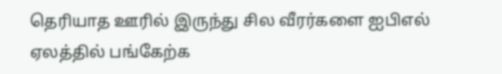தெரியாத ஊரில் இருந்து சில வீரர்களை ஐபிஎல் ஏலத்தில் பங்கேற்க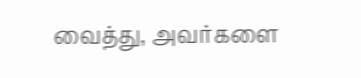வைத்து, அவர்களை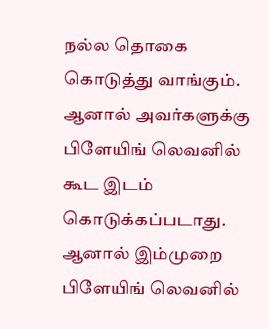நல்ல தொகை கொடுத்து வாங்கும். ஆனால் அவர்களுக்கு பிளேயிங் லெவனில் கூட இடம் கொடுக்கப்படாது. ஆனால் இம்முறை பிளேயிங் லெவனில்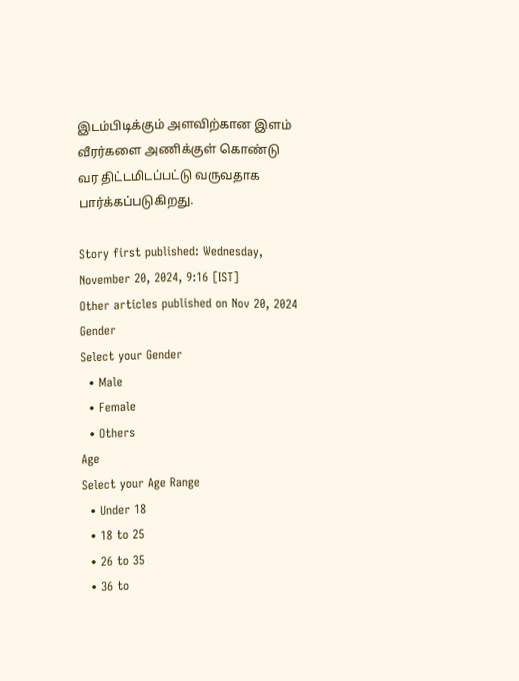இடம்பிடிக்கும் அளவிற்கான இளம் வீரர்களை அணிக்குள் கொண்டு வர திட்டமிடப்பட்டு வருவதாக பார்க்கப்படுகிறது.

Story first published: Wednesday, November 20, 2024, 9:16 [IST]
Other articles published on Nov 20, 2024
Gender
Select your Gender
  • Male
  • Female
  • Others
Age
Select your Age Range
  • Under 18
  • 18 to 25
  • 26 to 35
  • 36 to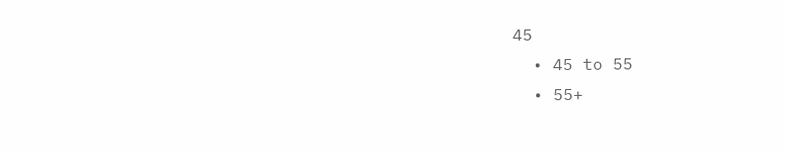45
  • 45 to 55
  • 55+